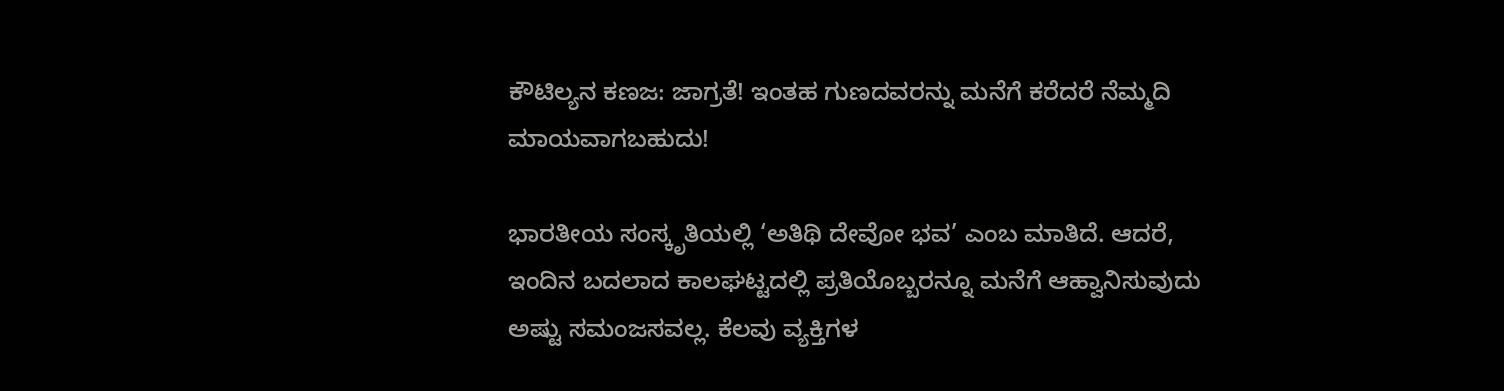ಕೌಟಿಲ್ಯನ ಕಣಜ: ಜಾಗ್ರತೆ! ಇಂತಹ ಗುಣದವರನ್ನು ಮನೆಗೆ ಕರೆದರೆ ನೆಮ್ಮದಿ ಮಾಯವಾಗಬಹುದು!

ಭಾರತೀಯ ಸಂಸ್ಕೃತಿಯಲ್ಲಿ ‘ಅತಿಥಿ ದೇವೋ ಭವ’ ಎಂಬ ಮಾತಿದೆ. ಆದರೆ, ಇಂದಿನ ಬದಲಾದ ಕಾಲಘಟ್ಟದಲ್ಲಿ ಪ್ರತಿಯೊಬ್ಬರನ್ನೂ ಮನೆಗೆ ಆಹ್ವಾನಿಸುವುದು ಅಷ್ಟು ಸಮಂಜಸವಲ್ಲ. ಕೆಲವು ವ್ಯಕ್ತಿಗಳ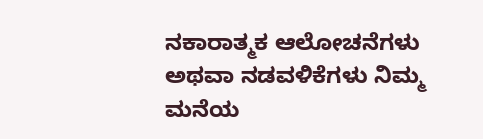ನಕಾರಾತ್ಮಕ ಆಲೋಚನೆಗಳು ಅಥವಾ ನಡವಳಿಕೆಗಳು ನಿಮ್ಮ ಮನೆಯ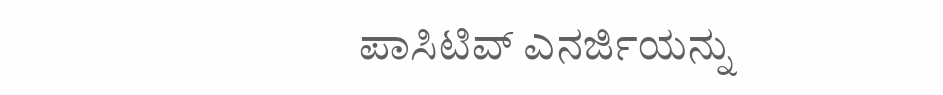ಪಾಸಿಟಿವ್ ಎನರ್ಜಿಯನ್ನು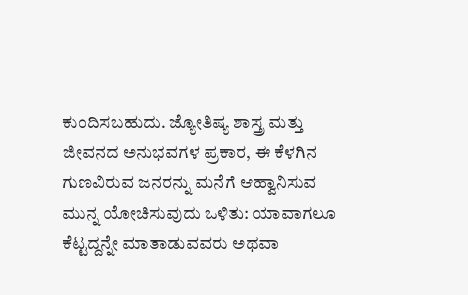ಕುಂದಿಸಬಹುದು. ಜ್ಯೋತಿಷ್ಯ ಶಾಸ್ತ್ರ ಮತ್ತು ಜೀವನದ ಅನುಭವಗಳ ಪ್ರಕಾರ, ಈ ಕೆಳಗಿನ ಗುಣವಿರುವ ಜನರನ್ನು ಮನೆಗೆ ಆಹ್ವಾನಿಸುವ ಮುನ್ನ ಯೋಚಿಸುವುದು ಒಳಿತು: ಯಾವಾಗಲೂ ಕೆಟ್ಟದ್ದನ್ನೇ ಮಾತಾಡುವವರು ಅಥವಾ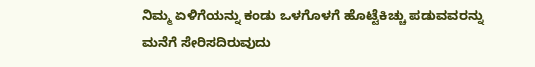ನಿಮ್ಮ ಏಳಿಗೆಯನ್ನು ಕಂಡು ಒಳಗೊಳಗೆ ಹೊಟ್ಟೆಕಿಚ್ಚು ಪಡುವವರನ್ನು ಮನೆಗೆ ಸೇರಿಸದಿರುವುದು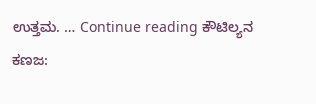ಉತ್ತಮ. … Continue reading ಕೌಟಿಲ್ಯನ ಕಣಜ: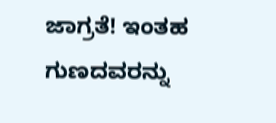ಜಾಗ್ರತೆ! ಇಂತಹ ಗುಣದವರನ್ನು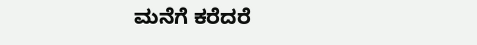ಮನೆಗೆ ಕರೆದರೆ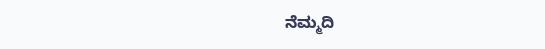ನೆಮ್ಮದಿ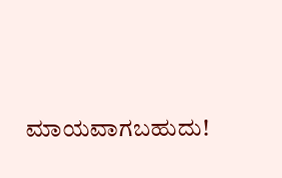ಮಾಯವಾಗಬಹುದು!